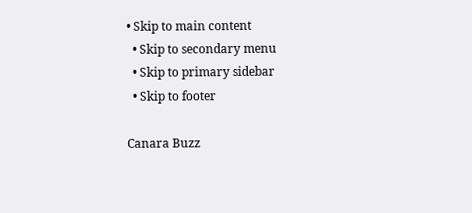• Skip to main content
  • Skip to secondary menu
  • Skip to primary sidebar
  • Skip to footer

Canara Buzz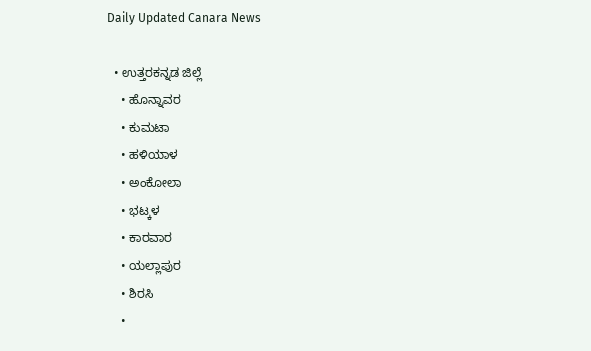Daily Updated Canara News

  • ಉತ್ತರಕನ್ನಡ ಜಿಲ್ಲೆ
    • ಹೊನ್ನಾವರ
    • ಕುಮಟಾ
    • ಹಳಿಯಾಳ
    • ಅಂಕೋಲಾ
    • ಭಟ್ಕಳ
    • ಕಾರವಾರ
    • ಯಲ್ಲಾಪುರ
    • ಶಿರಸಿ
    •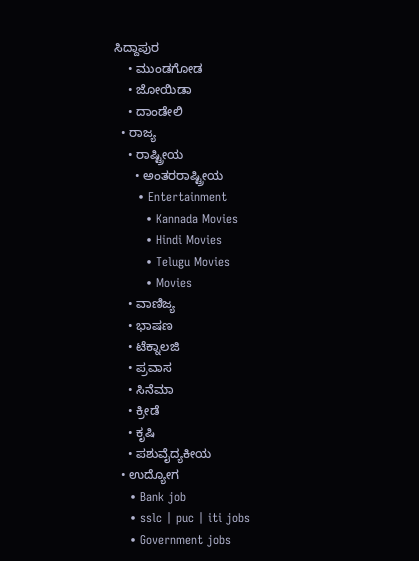ಸಿದ್ದಾಪುರ
    • ಮುಂಡಗೋಡ
    • ಜೋಯಿಡಾ
    • ದಾಂಡೇಲಿ
  • ರಾಜ್ಯ
    • ರಾಷ್ಟ್ರೀಯ
      • ಅಂತರರಾಷ್ಟ್ರೀಯ
      • Entertainment
        • Kannada Movies
        • Hindi Movies
        • Telugu Movies
        • Movies
    • ವಾಣಿಜ್ಯ
    • ಭಾಷಣ
    • ಟೆಕ್ನಾಲಜಿ
    • ಪ್ರವಾಸ
    • ಸಿನೆಮಾ
    • ಕ್ರೀಡೆ
    • ಕೃಷಿ
    • ಪಶುವೈದ್ಯಕೀಯ
  • ಉದ್ಯೋಗ
    • Bank job
    • sslc | puc | iti jobs
    • Government jobs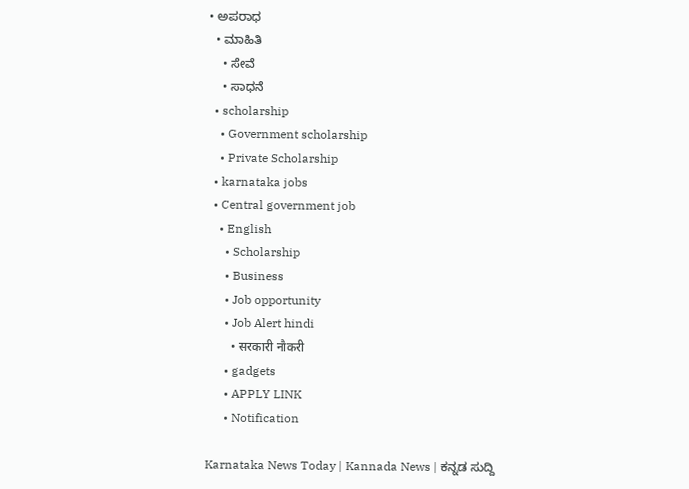• ಅಪರಾಧ
  • ಮಾಹಿತಿ
    • ಸೇವೆ
    • ಸಾಧನೆ
  • scholarship
    • Government scholarship
    • Private Scholarship
  • karnataka jobs
  • Central government job
    • English
      • Scholarship
      • Business
      • Job opportunity
      • Job Alert hindi
        • सरकारी नौकरी
      • gadgets
      • APPLY LINK
      • Notification

Karnataka News Today | Kannada News | ಕನ್ನಡ ಸುದ್ದಿ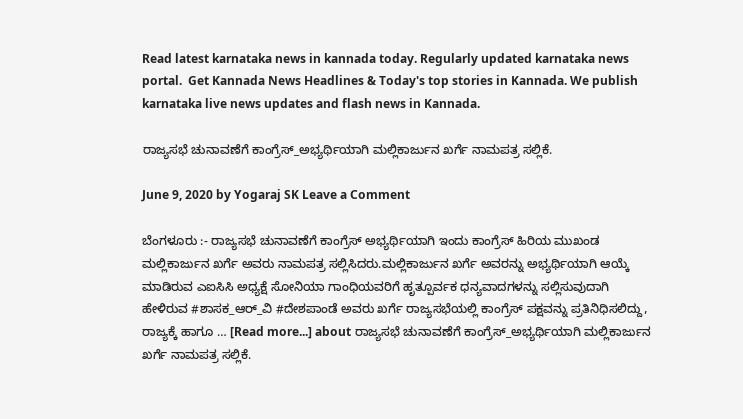Read latest karnataka news in kannada today. Regularly updated karnataka news portal.  Get Kannada News Headlines & Today's top stories in Kannada. We publish karnataka live news updates and flash news in Kannada.

ರಾಜ್ಯಸಭೆ ಚುನಾವಣೆಗೆ ಕಾಂಗ್ರೆಸ್_ಅಭ್ಯರ್ಥಿಯಾಗಿ ಮಲ್ಲಿಕಾರ್ಜುನ ಖರ್ಗೆ ನಾಮಪತ್ರ ಸಲ್ಲಿಕೆ.

June 9, 2020 by Yogaraj SK Leave a Comment

ಬೆಂಗಳೂರು :- ರಾಜ್ಯಸಭೆ ಚುನಾವಣೆಗೆ ಕಾಂಗ್ರೆಸ್ ಅಭ್ಯರ್ಥಿಯಾಗಿ ಇಂದು ಕಾಂಗ್ರೆಸ್ ಹಿರಿಯ ಮುಖಂಡ ಮಲ್ಲಿಕಾರ್ಜುನ ಖರ್ಗೆ ಅವರು ನಾಮಪತ್ರ ಸಲ್ಲಿಸಿದರು.ಮಲ್ಲಿಕಾರ್ಜುನ ಖರ್ಗೆ ಅವರನ್ನು ಅಭ್ಯರ್ಥಿಯಾಗಿ ಆಯ್ಕೆ ಮಾಡಿರುವ ಎಐಸಿಸಿ ಅಧ್ಯಕ್ಷೆ ಸೋನಿಯಾ ಗಾಂಧಿಯವರಿಗೆ ಹೃತ್ಪೂರ್ವಕ ಧನ್ಯವಾದಗಳನ್ನು ಸಲ್ಲಿಸುವುದಾಗಿ ಹೇಳಿರುವ #ಶಾಸಕ_ಆರ್_ವಿ #ದೇಶಪಾಂಡೆ ಅವರು ಖರ್ಗೆ ರಾಜ್ಯಸಭೆಯಲ್ಲಿ ಕಾಂಗ್ರೆಸ್ ಪಕ್ಷವನ್ನು ಪ್ರತಿನಿಧಿಸಲಿದ್ದು, ರಾಜ್ಯಕ್ಕೆ ಹಾಗೂ … [Read more...] about ರಾಜ್ಯಸಭೆ ಚುನಾವಣೆಗೆ ಕಾಂಗ್ರೆಸ್_ಅಭ್ಯರ್ಥಿಯಾಗಿ ಮಲ್ಲಿಕಾರ್ಜುನ ಖರ್ಗೆ ನಾಮಪತ್ರ ಸಲ್ಲಿಕೆ.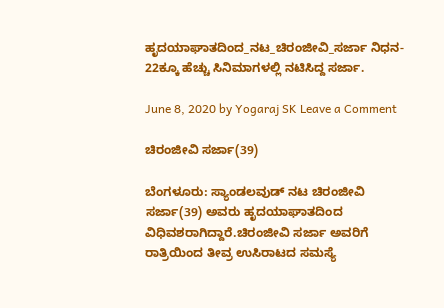ಹೃದಯಾಘಾತದಿಂದ‌_ನಟ_ಚಿರಂಜೀವಿ_ಸರ್ಜಾ ನಿಧನ- 22ಕ್ಕೂ ಹೆಚ್ಚು ಸಿನಿಮಾಗಳಲ್ಲಿ ನಟಿಸಿದ್ದ ಸರ್ಜಾ.

June 8, 2020 by Yogaraj SK Leave a Comment

ಚಿರಂಜೀವಿ ಸರ್ಜಾ(39)

ಬೆಂಗಳೂರು: ಸ್ಯಾಂಡಲವುಡ್ ನಟ ಚಿರಂಜೀವಿ ಸರ್ಜಾ(39) ಅವರು ಹೃದಯಾಘಾತದಿಂದ ವಿಧಿವಶರಾಗಿದ್ದಾರೆ.ಚಿರಂಜೀವಿ ಸರ್ಜಾ ಅವರಿಗೆ ರಾತ್ರಿಯಿಂದ ತೀವ್ರ ಉಸಿರಾಟದ ಸಮಸ್ಯೆ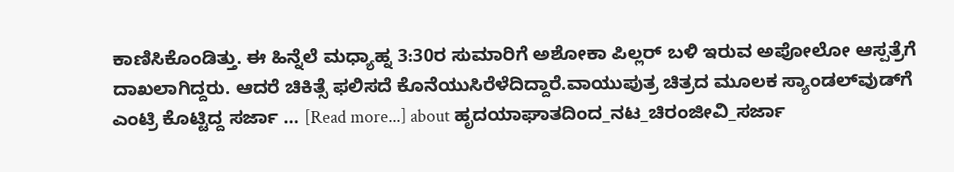ಕಾಣಿಸಿಕೊಂಡಿತ್ತು. ಈ ಹಿನ್ನೆಲೆ ಮಧ್ಯಾಹ್ನ 3:30ರ ಸುಮಾರಿಗೆ ಅಶೋಕಾ ಪಿಲ್ಲರ್ ಬಳಿ ಇರುವ ಅಪೋಲೋ ಆಸ್ಪತ್ರೆಗೆ ದಾಖಲಾಗಿದ್ದರು. ಆದರೆ ಚಿಕಿತ್ಸೆ ಫಲಿಸದೆ ಕೊನೆಯುಸಿರೆಳೆದಿದ್ದಾರೆ.ವಾಯುಪುತ್ರ ಚಿತ್ರದ ಮೂಲಕ ಸ್ಯಾಂಡಲ್‍ವುಡ್‍ಗೆ ಎಂಟ್ರಿ ಕೊಟ್ಟಿದ್ದ ಸರ್ಜಾ … [Read more...] about ಹೃದಯಾಘಾತದಿಂದ‌_ನಟ_ಚಿರಂಜೀವಿ_ಸರ್ಜಾ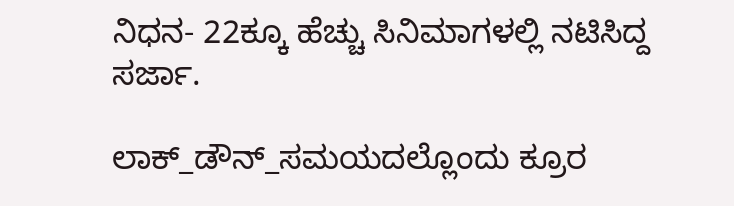ನಿಧನ- 22ಕ್ಕೂ ಹೆಚ್ಚು ಸಿನಿಮಾಗಳಲ್ಲಿ ನಟಿಸಿದ್ದ ಸರ್ಜಾ.

ಲಾಕ್_ಡೌನ್_ಸಮಯದಲ್ಲೊಂದು ಕ್ರೂರ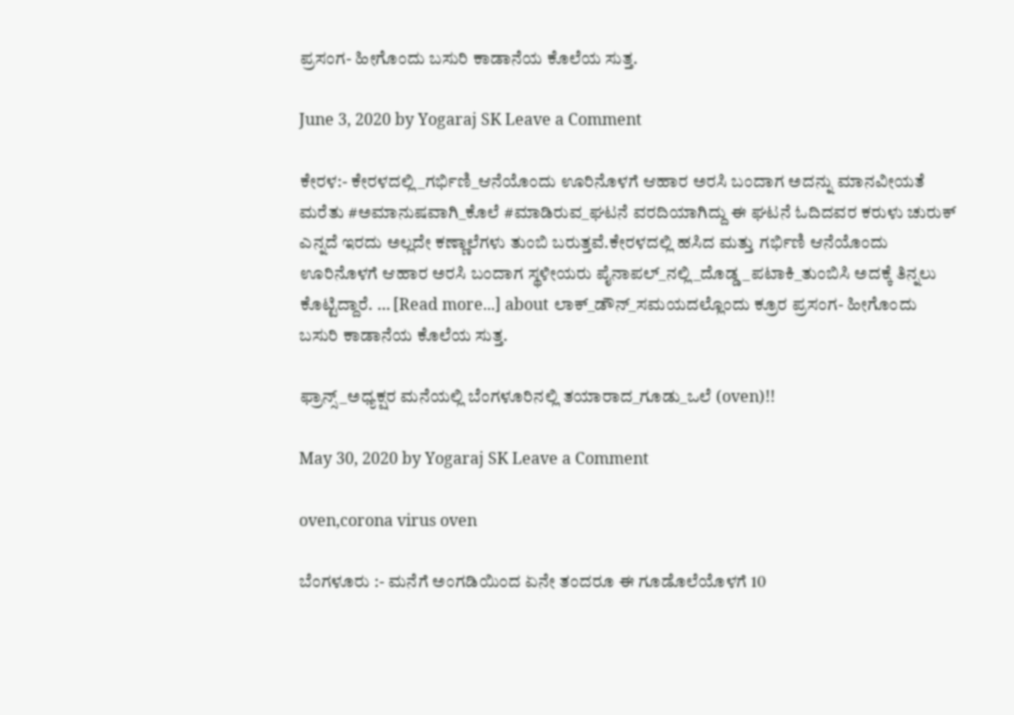ಪ್ರಸಂಗ- ಹೀಗೊಂದು ಬಸುರಿ ಕಾಡಾನೆಯ ಕೊಲೆಯ ಸುತ್ತ.

June 3, 2020 by Yogaraj SK Leave a Comment

ಕೇರಳ:- ಕೇರಳದಲ್ಲಿ_ಗರ್ಭಿಣಿ_ಆನೆಯೊಂದು ಊರಿನೊಳಗೆ ಆಹಾರ ಅರಸಿ ಬಂದಾಗ ಅದನ್ನು ಮಾನವೀಯತೆ ಮರೆತು #ಅಮಾನುಷವಾಗಿ_ಕೊಲೆ #ಮಾಡಿರುವ_ಘಟನೆ ವರದಿಯಾಗಿದ್ದು ಈ ಘಟನೆ ಓದಿದವರ ಕರುಳು ಚುರುಕ್ ಎನ್ನದೆ ಇರದು ಅಲ್ಲದೇ ಕಣ್ಣಾಲೆಗಳು ತುಂಬಿ ಬರುತ್ತವೆ.ಕೇರಳದಲ್ಲಿ ಹಸಿದ ಮತ್ತು ಗರ್ಭಿಣಿ ಆನೆಯೊಂದು ಊರಿನೊಳಗೆ ಆಹಾರ ಅರಸಿ ಬಂದಾಗ ಸ್ಥಳೀಯರು ಪೈನಾಪಲ್_ನಲ್ಲಿ_ದೊಡ್ಡ_ಪಟಾಕಿ_ತುಂಬಿಸಿ ಅದಕ್ಕೆ ತಿನ್ನಲು ಕೊಟ್ಟಿದ್ದಾರೆ. … [Read more...] about ಲಾಕ್_ಡೌನ್_ಸಮಯದಲ್ಲೊಂದು ಕ್ರೂರ ಪ್ರಸಂಗ- ಹೀಗೊಂದು ಬಸುರಿ ಕಾಡಾನೆಯ ಕೊಲೆಯ ಸುತ್ತ.

ಫ್ರಾನ್ಸ್_ಅಧ್ಯಕ್ಷರ ಮನೆಯಲ್ಲಿ ಬೆಂಗಳೂರಿನಲ್ಲಿ ತಯಾರಾದ_ಗೂಡು_ಒಲೆ (oven)!!

May 30, 2020 by Yogaraj SK Leave a Comment

oven,corona virus oven

ಬೆಂಗಳೂರು :- ಮನೆಗೆ ಅಂಗಡಿಯಿಂದ ಏನೇ ತಂದರೂ ಈ ಗೂಡೊಲೆಯೊಳಗೆ 10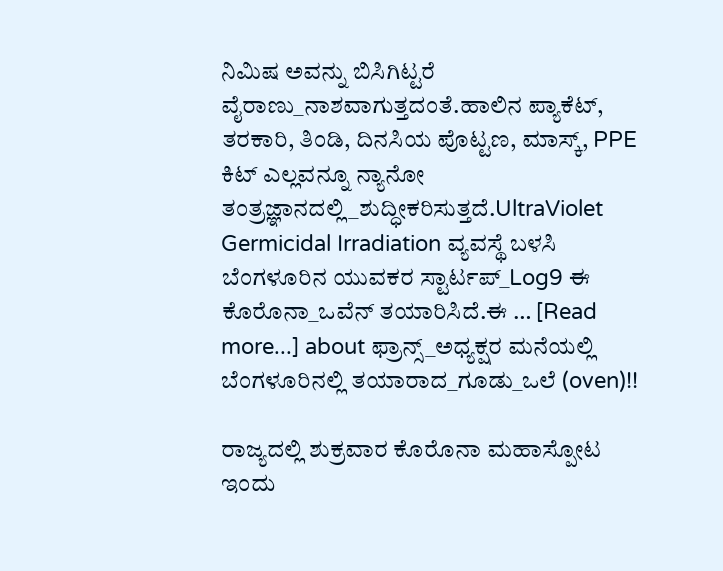ನಿಮಿಷ ಅವನ್ನು ಬಿಸಿಗಿಟ್ಟರೆ ವೈರಾಣು_ನಾಶವಾಗುತ್ತದಂತೆ.ಹಾಲಿನ ಪ್ಯಾಕೆಟ್, ತರಕಾರಿ, ತಿಂಡಿ, ದಿನಸಿಯ ಪೊಟ್ಟಣ, ಮಾಸ್ಕ್, PPE ಕಿಟ್ ಎಲ್ಲವನ್ನೂ ನ್ಯಾನೋ ತಂತ್ರಜ್ಞಾನದಲ್ಲಿ_ಶುದ್ಧೀಕರಿಸುತ್ತದೆ.UltraViolet Germicidal Irradiation ವ್ಯವಸ್ಥೆ ಬಳಸಿ ಬೆಂಗಳೂರಿನ ಯುವಕರ ಸ್ಟಾರ್ಟಪ್_Log9 ಈ  ಕೊರೊನಾ_ಒವೆನ್ ತಯಾರಿಸಿದೆ.ಈ … [Read more...] about ಫ್ರಾನ್ಸ್_ಅಧ್ಯಕ್ಷರ ಮನೆಯಲ್ಲಿ ಬೆಂಗಳೂರಿನಲ್ಲಿ ತಯಾರಾದ_ಗೂಡು_ಒಲೆ (oven)!!

ರಾಜ್ಯದಲ್ಲಿ ಶುಕ್ರವಾರ ಕೊರೊನಾ ಮಹಾಸ್ಪೋಟ ಇಂದು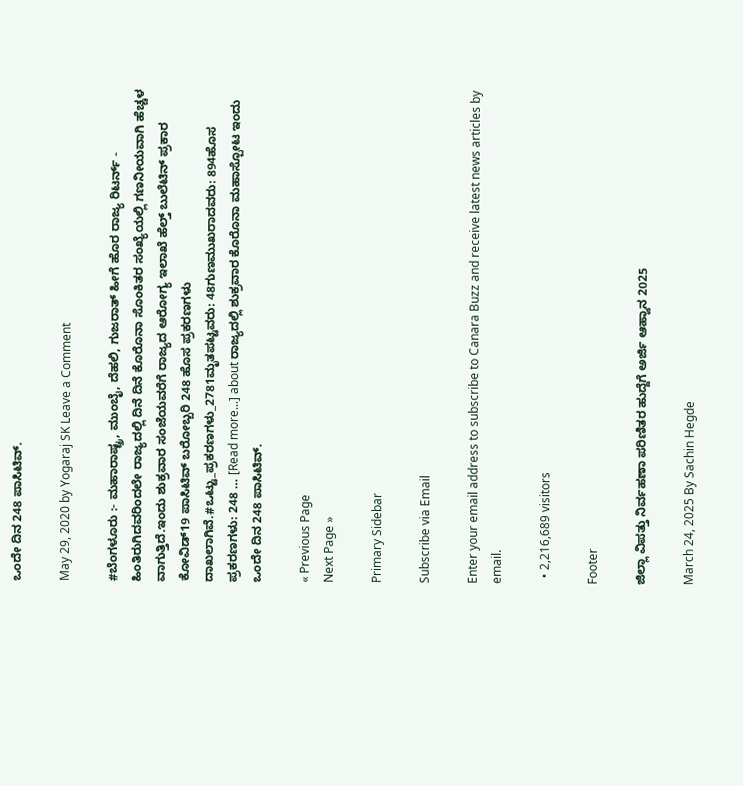ಒಂದೇ ದಿನ 248 ಪಾಸಿಟಿವ್.

May 29, 2020 by Yogaraj SK Leave a Comment

#ಬೆಂಗಳೂರು :- ಮಹಾರಾಷ್ಟ್ರ, ಮುಂಬೈ, ದೆಹಲಿ, ಗುಜರಾತ್ ಹೀಗೆ ಹೊರ ರಾಜ್ಯ ರಿಟರ್ನ್ - ಹಿಂತಿರುಗಿದವರಿಂದಲೇ ರಾಜ್ಯದಲ್ಲಿ ದಿನೆ ದಿನೆ ಕೊರೊನಾ ಸೊಂಕಿತರ ಸಂಖ್ಯೆಯಲ್ಲಿ ಗಣನೀಯವಾಗಿ ಹೆಚ್ಚಳ ವಾಗುತ್ತಿದೆ.ಇಂದು ಶುಕ್ರವಾರ ಸಂಜೆಯವರೆಗೆ ರಾಜ್ಯದ ಆರೋಗ್ಯ ಇಲಾಖೆ ಹೆಲ್ತ್ ಬುಲೆಟಿನ್ ಪ್ರಕಾರ ಕೋವಿಡ್19 ಪಾಸಿಟಿವ್ ಬರೋಬ್ಬರಿ 248 ಹೊಸ ಪ್ರಕರಣಗಳು ದಾಖಲಾಗಿವೆ.#ಒಟ್ಟು_ಪ್ರಕರಣಗಳು_2781ಮೃತಪಟ್ಟವರು: 48ಗುಣಮುಖರಾದವರು: 894ಹೊಸ ಪ್ರಕರಣಗಳು: 248 … [Read more...] about ರಾಜ್ಯದಲ್ಲಿ ಶುಕ್ರವಾರ ಕೊರೊನಾ ಮಹಾಸ್ಪೋಟ ಇಂದು ಒಂದೇ ದಿನ 248 ಪಾಸಿಟಿವ್.

« Previous Page
Next Page »

Primary Sidebar

Subscribe via Email

Enter your email address to subscribe to Canara Buzz and receive latest news articles by email.

  • 2,216,689 visitors

Footer

ಜಿಲ್ಲಾ ವಿಪತ್ತು ನಿರ್ವಹಣಾ ಪರಿಣಿತರ ಹುದ್ದೆಗೆ ಅರ್ಜಿ ಆಹ್ವಾನ 2025

March 24, 2025 By Sachin Hegde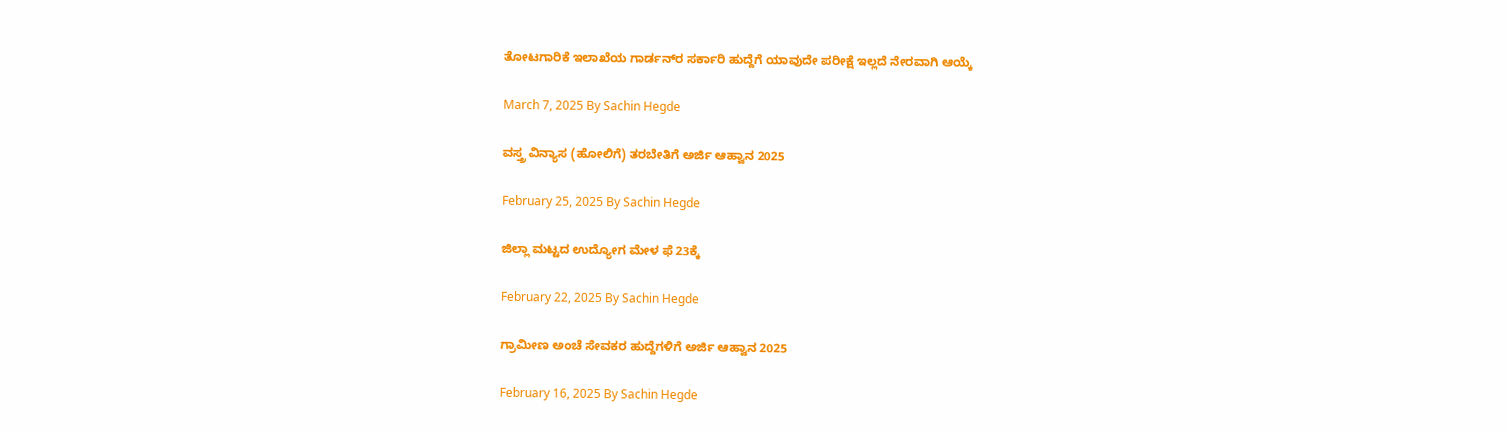ತೋಟಗಾರಿಕೆ ಇಲಾಖೆಯ ಗಾರ್ಡನ್‌ರ ಸರ್ಕಾರಿ ಹುದ್ದೆಗೆ ಯಾವುದೇ ಪರೀಕ್ಷೆ ಇಲ್ಲದೆ ನೇರವಾಗಿ ಆಯ್ಕೆ

March 7, 2025 By Sachin Hegde

ವಸ್ತ್ರ ವಿನ್ಯಾಸ (ಹೋಲಿಗೆ) ತರಬೇತಿಗೆ ಅರ್ಜಿ ಆಹ್ವಾನ 2025

February 25, 2025 By Sachin Hegde

ಜಿಲ್ಲಾ ಮಟ್ಟದ ಉದ್ಯೋಗ ಮೇಳ ಫೆ 23ಕ್ಕೆ

February 22, 2025 By Sachin Hegde

ಗ್ರಾಮೀಣ ಅಂಚೆ ಸೇವಕರ ಹುದ್ದೆಗಳಿಗೆ ಅರ್ಜಿ ಆಹ್ವಾನ 2025

February 16, 2025 By Sachin Hegde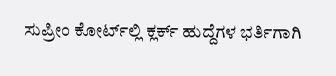ಸುಪ್ರೀಂ ಕೋರ್ಟ್‌ಲ್ಲಿ ಕ್ಲರ್ಕ್ ಹುದ್ದೆಗಳ ಭರ್ತಿಗಾಗಿ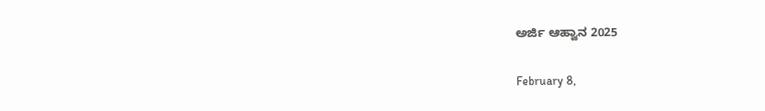ಅರ್ಜಿ ಆಹ್ವಾನ 2025

February 8,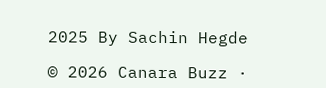2025 By Sachin Hegde

© 2026 Canara Buzz ·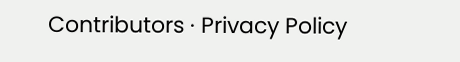Contributors · Privacy Policy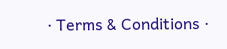· Terms & Conditions ·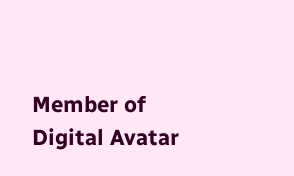Member of Digital Avatar